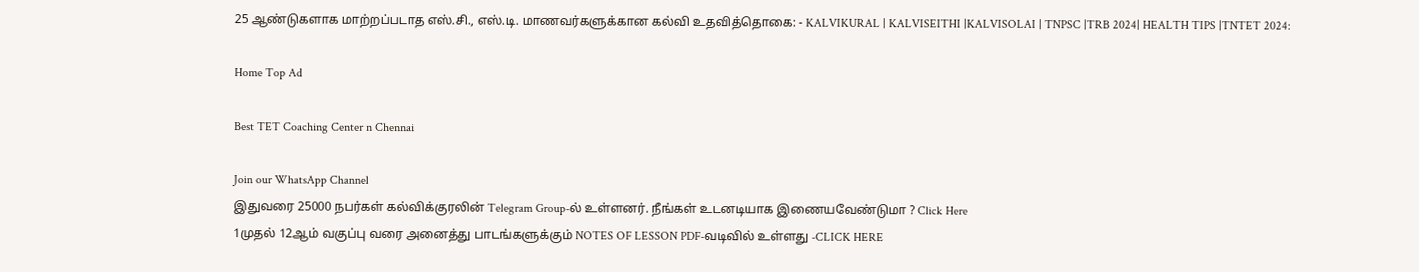25 ஆண்டுகளாக மாற்றப்படாத எஸ்.சி., எஸ்.டி. மாணவர்களுக்கான கல்வி உதவித்தொகை: - KALVIKURAL | KALVISEITHI |KALVISOLAI | TNPSC |TRB 2024| HEALTH TIPS |TNTET 2024:

Home Top Ad

Best TET Coaching Center n Chennai

Join our WhatsApp Channel
இதுவரை 25000 நபர்கள் கல்விக்குரலின் Telegram Group-ல் உள்ளனர். நீங்கள் உடனடியாக இணையவேண்டுமா ? Click Here
1முதல் 12ஆம் வகுப்பு வரை அனைத்து பாடங்களுக்கும் NOTES OF LESSON PDF-வடிவில் உள்ளது -CLICK HERE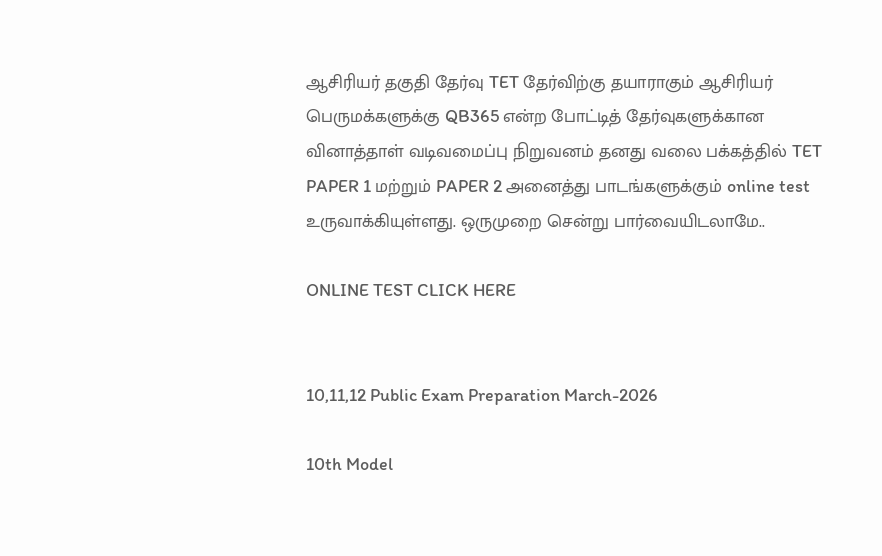ஆசிரியர் தகுதி தேர்வு TET தேர்விற்கு தயாராகும் ஆசிரியர் பெருமக்களுக்கு QB365 என்ற போட்டித் தேர்வுகளுக்கான வினாத்தாள் வடிவமைப்பு நிறுவனம் தனது வலை பக்கத்தில் TET PAPER 1 மற்றும் PAPER 2 அனைத்து பாடங்களுக்கும் online test உருவாக்கியுள்ளது. ஒருமுறை சென்று பார்வையிடலாமே..

ONLINE TEST CLICK HERE


10,11,12 Public Exam Preparation March-2026

10th Model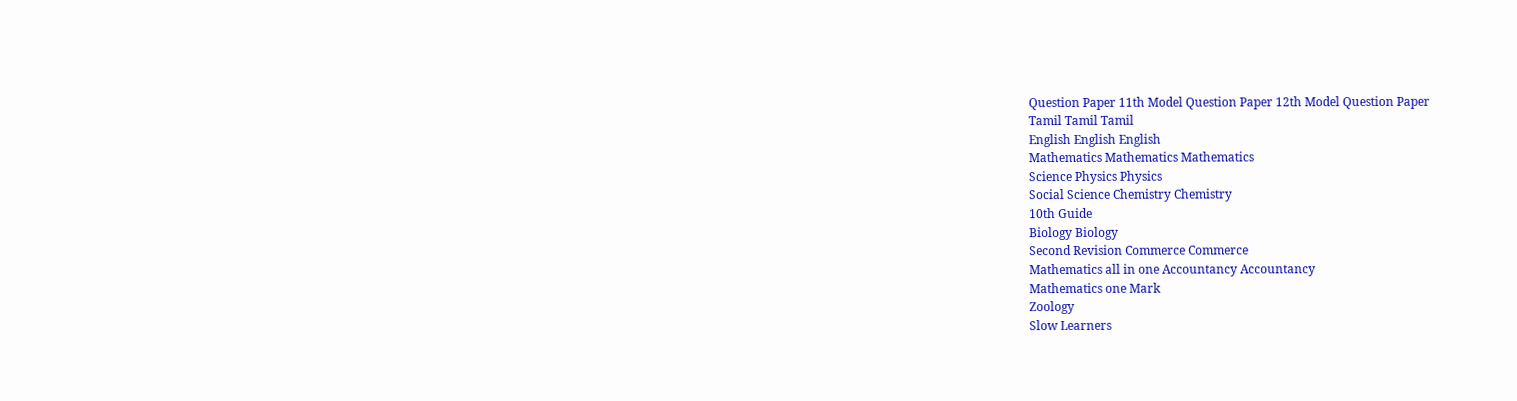Question Paper 11th Model Question Paper 12th Model Question Paper
Tamil Tamil Tamil
English English English
Mathematics Mathematics Mathematics
Science Physics Physics
Social Science Chemistry Chemistry
10th Guide
Biology Biology
Second Revision Commerce Commerce
Mathematics all in one Accountancy Accountancy
Mathematics one Mark
Zoology
Slow Learners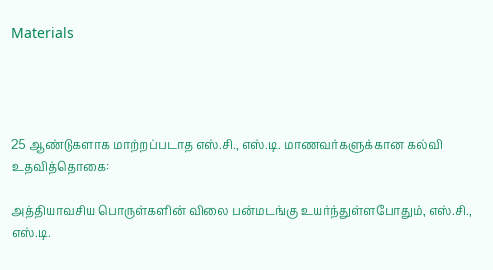Materials




25 ஆண்டுகளாக மாற்றப்படாத எஸ்.சி., எஸ்.டி. மாணவர்களுக்கான கல்வி உதவித்தொகை:

அத்தியாவசிய பொருள்களின் விலை பன்மடங்கு உயர்ந்துள்ளபோதும், எஸ்.சி., எஸ்.டி.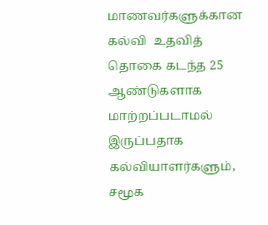மாணவர்களுக்கான கல்வி  உதவித் தொகை கடந்த 25 ஆண்டுகளாக மாற்றப்படாமல் இருப்பதாக கல்வியாளர்களும், சமூக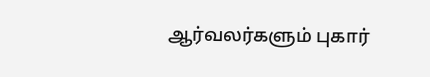ஆர்வலர்களும் புகார்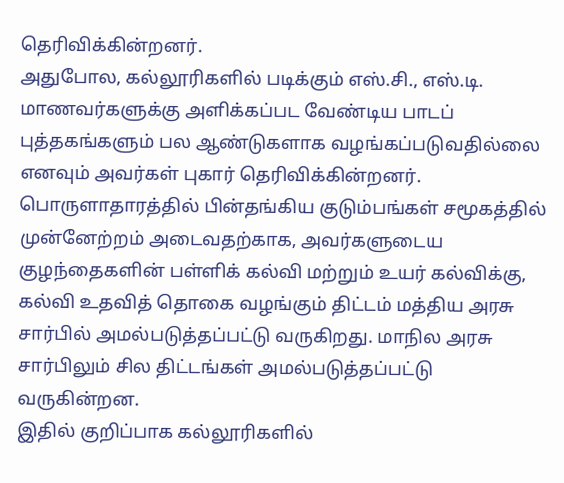தெரிவிக்கின்றனர்.
அதுபோல, கல்லூரிகளில் படிக்கும் எஸ்.சி., எஸ்.டி. மாணவர்களுக்கு அளிக்கப்பட வேண்டிய பாடப் புத்தகங்களும் பல ஆண்டுகளாக வழங்கப்படுவதில்லை எனவும் அவர்கள் புகார் தெரிவிக்கின்றனர்.
பொருளாதாரத்தில் பின்தங்கிய குடும்பங்கள் சமூகத்தில் முன்னேற்றம் அடைவதற்காக, அவர்களுடைய குழந்தைகளின் பள்ளிக் கல்வி மற்றும் உயர் கல்விக்கு, கல்வி உதவித் தொகை வழங்கும் திட்டம் மத்திய அரசு சார்பில் அமல்படுத்தப்பட்டு வருகிறது. மாநில அரசு சார்பிலும் சில திட்டங்கள் அமல்படுத்தப்பட்டு வருகின்றன.
இதில் குறிப்பாக கல்லூரிகளில்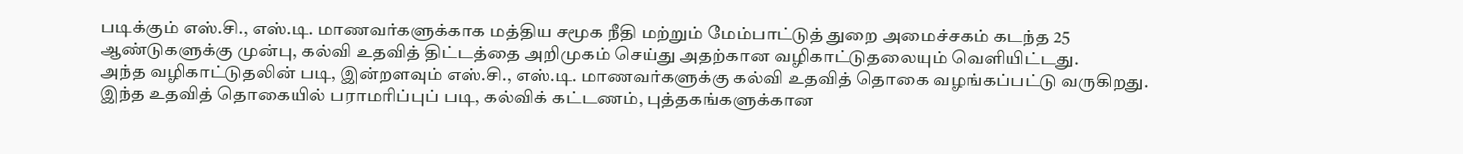படிக்கும் எஸ்.சி., எஸ்.டி. மாணவர்களுக்காக மத்திய சமூக நீதி மற்றும் மேம்பாட்டுத் துறை அமைச்சகம் கடந்த 25 ஆண்டுகளுக்கு முன்பு, கல்வி உதவித் திட்டத்தை அறிமுகம் செய்து அதற்கான வழிகாட்டுதலையும் வெளியிட்டது.
அந்த வழிகாட்டுதலின் படி, இன்றளவும் எஸ்.சி., எஸ்.டி. மாணவர்களுக்கு கல்வி உதவித் தொகை வழங்கப்பட்டு வருகிறது.
இந்த உதவித் தொகையில் பராமரிப்புப் படி, கல்விக் கட்டணம், புத்தகங்களுக்கான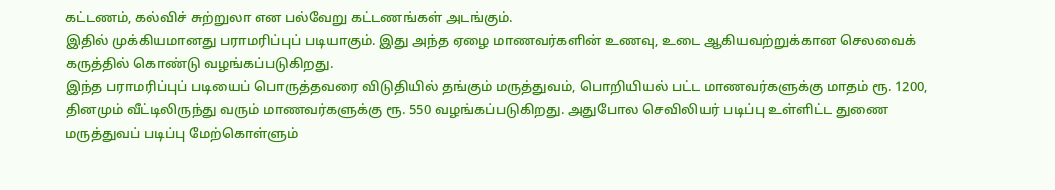கட்டணம், கல்விச் சுற்றுலா என பல்வேறு கட்டணங்கள் அடங்கும்.
இதில் முக்கியமானது பராமரிப்புப் படியாகும். இது அந்த ஏழை மாணவர்களின் உணவு, உடை ஆகியவற்றுக்கான செலவைக் கருத்தில் கொண்டு வழங்கப்படுகிறது.
இந்த பராமரிப்புப் படியைப் பொருத்தவரை விடுதியில் தங்கும் மருத்துவம், பொறியியல் பட்ட மாணவர்களுக்கு மாதம் ரூ. 1200, தினமும் வீட்டிலிருந்து வரும் மாணவர்களுக்கு ரூ. 550 வழங்கப்படுகிறது. அதுபோல செவிலியர் படிப்பு உள்ளிட்ட துணை மருத்துவப் படிப்பு மேற்கொள்ளும்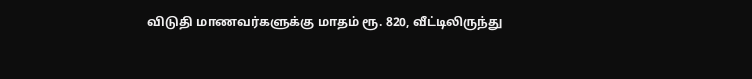விடுதி மாணவர்களுக்கு மாதம் ரூ. 820, வீட்டிலிருந்து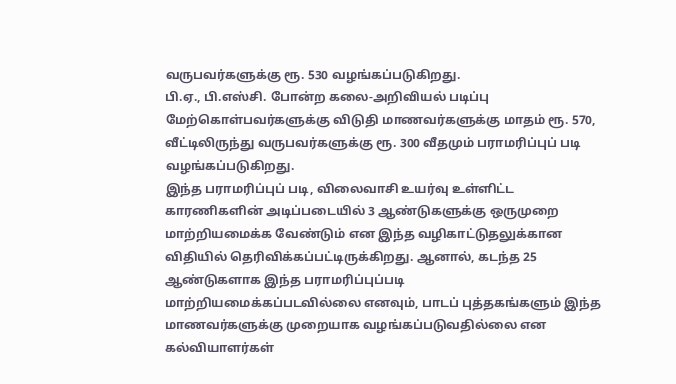வருபவர்களுக்கு ரூ. 530 வழங்கப்படுகிறது.
பி.ஏ., பி.எஸ்சி. போன்ற கலை-அறிவியல் படிப்பு மேற்கொள்பவர்களுக்கு விடுதி மாணவர்களுக்கு மாதம் ரூ. 570, வீட்டிலிருந்து வருபவர்களுக்கு ரூ. 300 வீதமும் பராமரிப்புப் படி வழங்கப்படுகிறது.
இந்த பராமரிப்புப் படி, விலைவாசி உயர்வு உள்ளிட்ட காரணிகளின் அடிப்படையில் 3 ஆண்டுகளுக்கு ஒருமுறை மாற்றியமைக்க வேண்டும் என இந்த வழிகாட்டுதலுக்கான விதியில் தெரிவிக்கப்பட்டிருக்கிறது. ஆனால், கடந்த 25 ஆண்டுகளாக இந்த பராமரிப்புப்படி மாற்றியமைக்கப்படவில்லை எனவும், பாடப் புத்தகங்களும் இந்த மாணவர்களுக்கு முறையாக வழங்கப்படுவதில்லை என கல்வியாளர்கள்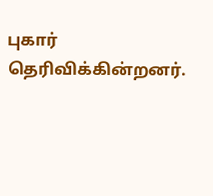புகார் தெரிவிக்கின்றனர்.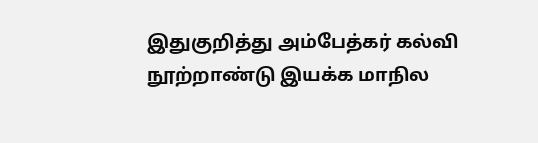இதுகுறித்து அம்பேத்கர் கல்வி நூற்றாண்டு இயக்க மாநில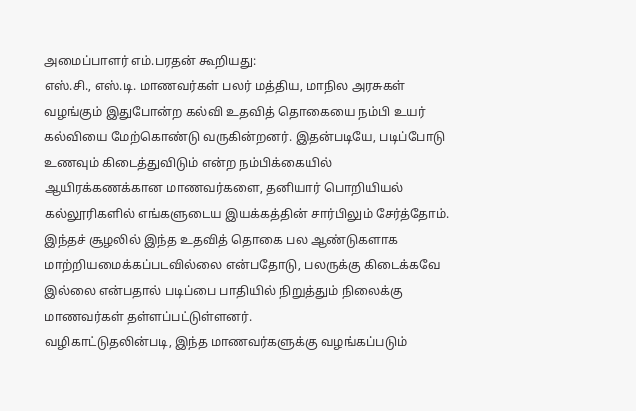அமைப்பாளர் எம்.பரதன் கூறியது:
எஸ்.சி., எஸ்.டி. மாணவர்கள் பலர் மத்திய, மாநில அரசுகள் வழங்கும் இதுபோன்ற கல்வி உதவித் தொகையை நம்பி உயர் கல்வியை மேற்கொண்டு வருகின்றனர். இதன்படியே, படிப்போடு உணவும் கிடைத்துவிடும் என்ற நம்பிக்கையில் ஆயிரக்கணக்கான மாணவர்களை, தனியார் பொறியியல் கல்லூரிகளில் எங்களுடைய இயக்கத்தின் சார்பிலும் சேர்த்தோம்.
இந்தச் சூழலில் இந்த உதவித் தொகை பல ஆண்டுகளாக மாற்றியமைக்கப்படவில்லை என்பதோடு, பலருக்கு கிடைக்கவே இல்லை என்பதால் படிப்பை பாதியில் நிறுத்தும் நிலைக்கு மாணவர்கள் தள்ளப்பட்டுள்ளனர்.
வழிகாட்டுதலின்படி, இந்த மாணவர்களுக்கு வழங்கப்படும்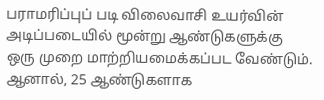பராமரிப்புப் படி விலைவாசி உயர்வின் அடிப்படையில் மூன்று ஆண்டுகளுக்கு ஒரு முறை மாற்றியமைக்கப்பட வேண்டும். ஆனால், 25 ஆண்டுகளாக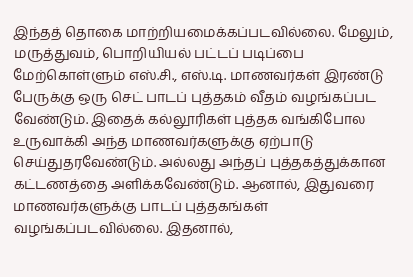இந்தத் தொகை மாற்றியமைக்கப்படவில்லை. மேலும், மருத்துவம், பொறியியல் பட்டப் படிப்பை மேற்கொள்ளும் எஸ்.சி., எஸ்.டி. மாணவர்கள் இரண்டு பேருக்கு ஒரு செட் பாடப் புத்தகம் வீதம் வழங்கப்பட வேண்டும். இதைக் கல்லூரிகள் புத்தக வங்கிபோல உருவாக்கி அந்த மாணவர்களுக்கு ஏற்பாடு செய்துதரவேண்டும். அல்லது அந்தப் புத்தகத்துக்கான கட்டணத்தை அளிக்கவேண்டும். ஆனால், இதுவரை மாணவர்களுக்கு பாடப் புத்தகங்கள் வழங்கப்படவில்லை. இதனால்,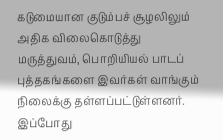கடுமையான குடும்பச் சூழலிலும் அதிக விலைகொடுத்து மருத்துவம், பொறியியல் பாடப் புத்தகங்களை இவர்கள் வாங்கும் நிலைக்கு தள்ளப்பட்டுள்ளனர்.
இப்போது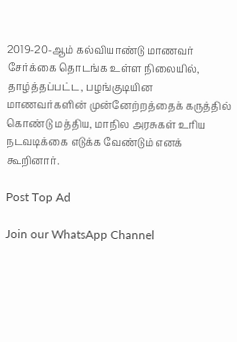2019-20-ஆம் கல்வியாண்டு மாணவர் சேர்க்கை தொடங்க உள்ள நிலையில், தாழ்த்தப்பட்ட, பழங்குடியின மாணவர்களின் முன்னேற்றத்தைக் கருத்தில் கொண்டு மத்திய, மாநில அரசுகள் உரிய நடவடிக்கை எடுக்க வேண்டும் எனக் கூறினார்.

Post Top Ad

Join our WhatsApp Channel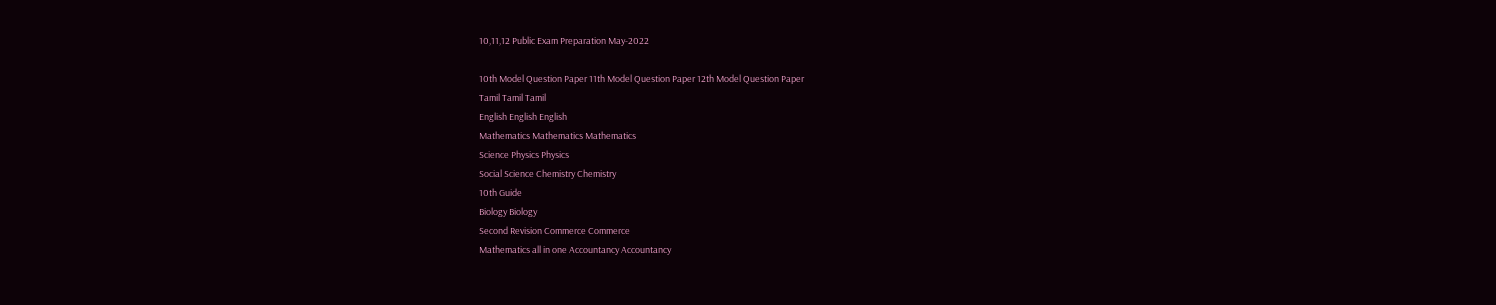10,11,12 Public Exam Preparation May-2022

10th Model Question Paper 11th Model Question Paper 12th Model Question Paper
Tamil Tamil Tamil
English English English
Mathematics Mathematics Mathematics
Science Physics Physics
Social Science Chemistry Chemistry
10th Guide
Biology Biology
Second Revision Commerce Commerce
Mathematics all in one Accountancy Accountancy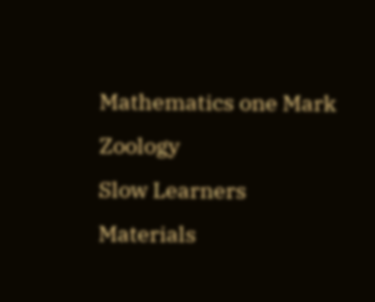Mathematics one Mark
Zoology
Slow Learners Materials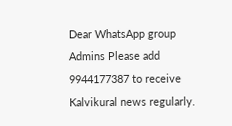Dear WhatsApp group Admins Please add 9944177387 to receive Kalvikural news regularly.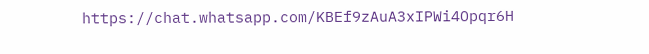https://chat.whatsapp.com/KBEf9zAuA3xIPWi4Opqr6H